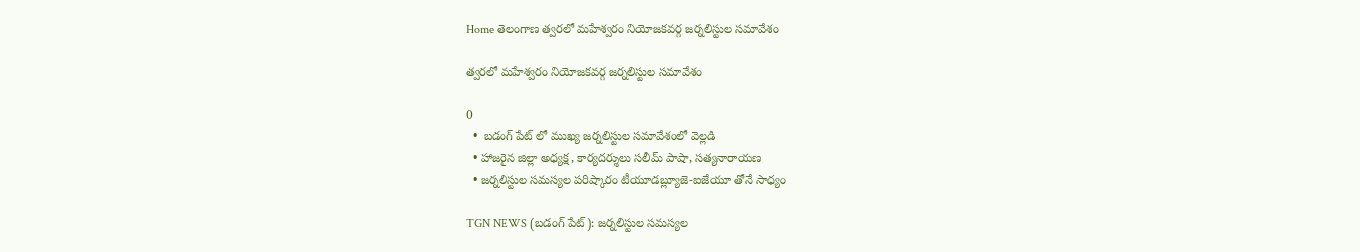Home తెలంగాణ త్వరలో మహేశ్వరం నియోజకవర్గ జర్నలిస్టుల సమావేశం

త్వరలో మహేశ్వరం నియోజకవర్గ జర్నలిస్టుల సమావేశం

0
  •  బడంగ్ పేట్ లో ముఖ్య జర్నలిస్టుల సమావేశంలో వెల్లడి
  • హాజరైన జిల్లా అధ్యక్ష, కార్యదర్శులు సలీమ్ పాషా, సత్యనారాయణ
  • జర్నలిస్టుల సమస్యల పరిష్కారం టీయూడబ్ల్యూజె-ఐజేయూ తోనే సాధ్యం

TGN NEWS (బడంగ్ పేట్): జర్నలిస్టుల సమస్యల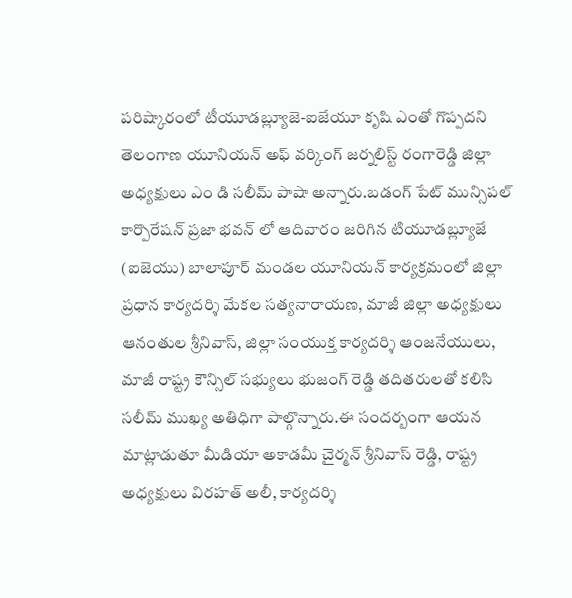పరిష్కారంలో టీయూడబ్ల్యూజె-ఐజేయూ కృషి ఎంతో గొప్పదని తెలంగాణ యూనియన్ అఫ్ వర్కింగ్ జర్నలిస్ట్ రంగారెడ్డి జిల్లా అధ్యక్షులు ఎం డి సలీమ్ పాషా అన్నారు.బడంగ్ పేట్ మున్సిపల్ కార్పొరేషన్ ప్రజా భవన్ లో ఆదివారం జరిగిన టియూడబ్ల్యూజే (ఐజెయు) బాలాపూర్ మండల యూనియన్ కార్యక్రమంలో జిల్లా ప్రధాన కార్యదర్శి మేకల సత్యనారాయణ, మాజీ జిల్లా అధ్యక్షులు ఆనంతుల శ్రీనివాస్, జిల్లా సంయుక్త కార్యదర్శి ఆంజనేయులు, మాజీ రాష్ట్ర కౌన్సిల్ సభ్యులు భుజంగ్ రెడ్డి తదితరులతో కలిసి సలీమ్ ముఖ్య అతిధిగా పాల్గొన్నారు.ఈ సందర్బంగా ఆయన మాట్లాడుతూ మీడియా అకాడమీ చైర్మన్ శ్రీనివాస్ రెడ్డి, రాష్ట్ర అధ్యక్షులు విరహత్ అలీ, కార్యదర్శి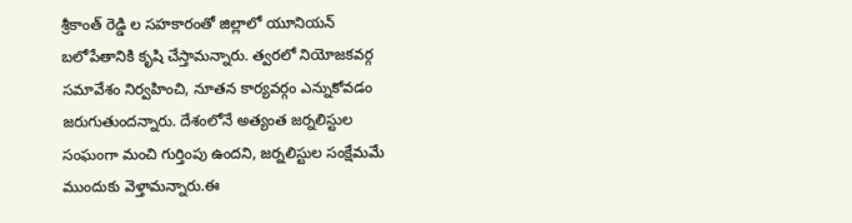శ్రీకాంత్ రెడ్డి ల సహకారంతో జిల్లాలో యూనియన్ బలోపేతానికి కృషి చేస్తామన్నారు. త్వరలో నియోజకవర్గ సమావేశం నిర్వహించి, నూతన కార్యవర్గం ఎన్నుకోవడం జరుగుతుందన్నారు. దేశంలోనే అత్యంత జర్నలిస్టుల సంఘంగా మంచి గుర్తింపు ఉందని, జర్నలిస్టుల సంక్షేమమే ముందుకు వెళ్తామన్నారు.ఈ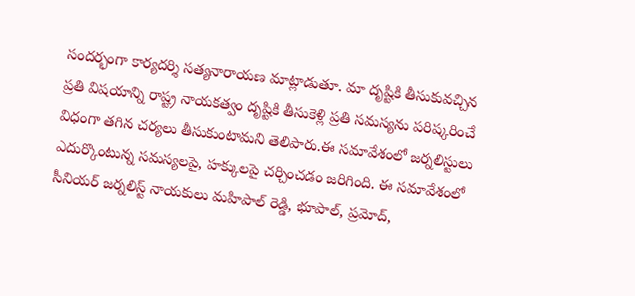సందర్భంగా కార్యదర్శి సత్యనారాయణ మాట్లాడుతూ. మా దృష్టికి తీసుకువచ్చిన ప్రతి విషయాన్ని రాష్ట్ర నాయకత్వం దృష్టికి తీసుకెళ్లి ప్రతి సమస్యను పరిష్కరించే విధంగా తగిన చర్యలు తీసుకుంటామని తెలిపారు.ఈ సమావేశంలో జర్నలిస్టులు ఎదుర్కొంటున్న సమస్యలపై, హక్కులపై చర్చించడం జరిగింది. ఈ సమావేశంలో సీనియర్ జర్నలిస్ట్ నాయకులు మహిపాల్ రెడ్డి, భూపాల్, ప్రమోద్,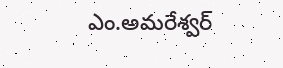ఎం.అమరేశ్వర్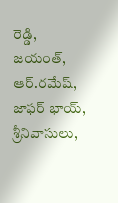రెడ్డి, జయంత్, ఆర్.రమేష్, జాఫర్ భాయ్, శ్రీనివాసులు,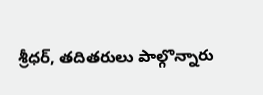శ్రీధర్, తదితరులు పాల్గొన్నారు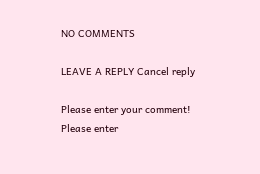NO COMMENTS

LEAVE A REPLY Cancel reply

Please enter your comment!
Please enter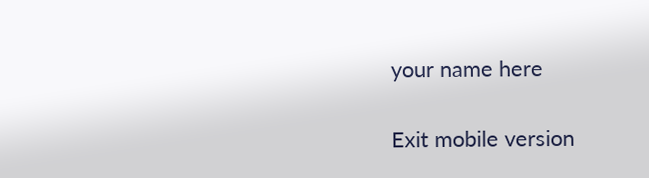your name here

Exit mobile version